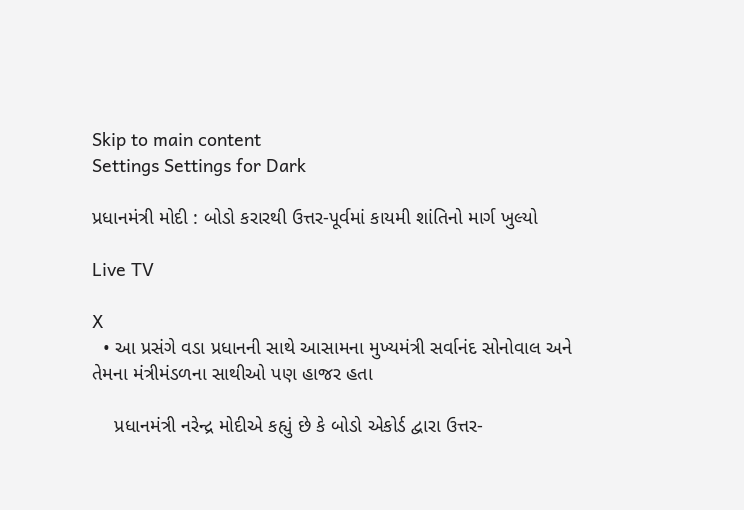Skip to main content
Settings Settings for Dark

પ્રધાનમંત્રી મોદી : બોડો કરારથી ઉત્તર-પૂર્વમાં કાયમી શાંતિનો માર્ગ ખુલ્યો

Live TV

X
  • આ પ્રસંગે વડા પ્રધાનની સાથે આસામના મુખ્યમંત્રી સર્વાનંદ સોનોવાલ અને તેમના મંત્રીમંડળના સાથીઓ પણ હાજર હતા

    પ્રધાનમંત્રી નરેન્દ્ર મોદીએ કહ્યું છે કે બોડો એકોર્ડ દ્વારા ઉત્તર-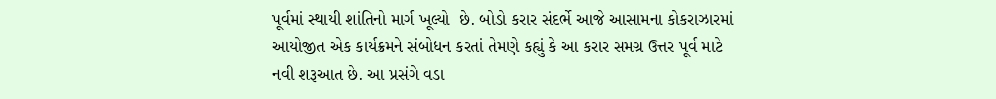પૂર્વમાં સ્થાયી શાંતિનો માર્ગ ખૂલ્યો  છે. બોડો કરાર સંદર્ભે આજે આસામના કોકરાઝારમાં આયોજીત એક કાર્યક્રમને સંબોધન કરતાં તેમણે કહ્યું કે આ કરાર સમગ્ર ઉત્તર પૂર્વ માટે નવી શરૂઆત છે. આ પ્રસંગે વડા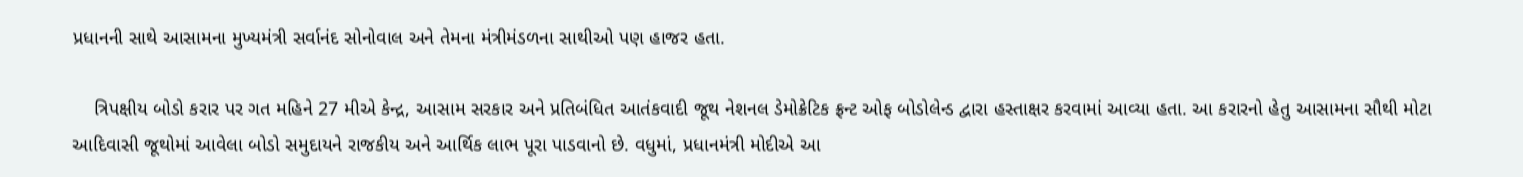પ્રધાનની સાથે આસામના મુખ્યમંત્રી સર્વાનંદ સોનોવાલ અને તેમના મંત્રીમંડળના સાથીઓ પણ હાજર હતા.

    ત્રિપક્ષીય બોડો કરાર પર ગત મહિને 27 મીએ કેન્દ્ર, આસામ સરકાર અને પ્રતિબંધિત આતંકવાદી જૂથ નેશનલ ડેમોક્રેટિક ફ્રન્ટ ઓફ બોડોલેન્ડ દ્વારા હસ્તાક્ષર કરવામાં આવ્યા હતા. આ કરારનો હેતુ આસામના સૌથી મોટા આદિવાસી જૂથોમાં આવેલા બોડો સમુદાયને રાજકીય અને આર્થિક લાભ પૂરા પાડવાનો છે. વધુમાં, પ્રધાનમંત્રી મોદીએ આ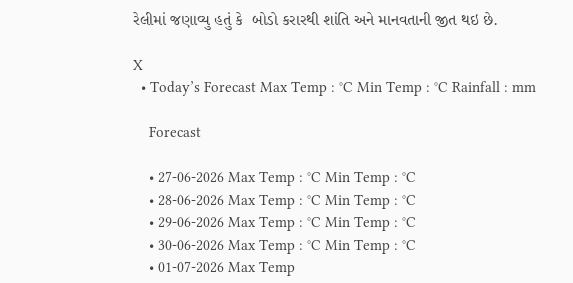રેલીમાં જણાવ્યુ હતું કે  બોડો કરારથી શાંતિ અને માનવતાની જીત થઇ છે.

X
  • Today’s Forecast Max Temp : °C Min Temp : °C Rainfall : mm

    Forecast

    • 27-06-2026 Max Temp : °C Min Temp : °C
    • 28-06-2026 Max Temp : °C Min Temp : °C
    • 29-06-2026 Max Temp : °C Min Temp : °C
    • 30-06-2026 Max Temp : °C Min Temp : °C
    • 01-07-2026 Max Temp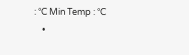: °C Min Temp : °C
    •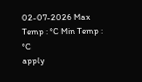02-07-2026 Max Temp : °C Min Temp : °C
apply